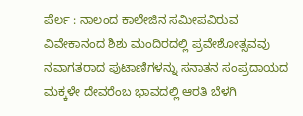ಪೆರ್ಲ : ನಾಲಂದ ಕಾಲೇಜಿನ ಸಮೀಪವಿರುವ ವಿವೇಕಾನಂದ ಶಿಶು ಮಂದಿರದಲ್ಲಿ ಪ್ರವೇಶೋತ್ಸವವು ನವಾಗತರಾದ ಪುಟಾಣಿಗಳನ್ನು ಸನಾತನ ಸಂಪ್ರದಾಯದ ಮಕ್ಕಳೇ ದೇವರೆಂಬ ಭಾವದಲ್ಲಿ ಆರತಿ ಬೆಳಗಿ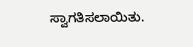ಸ್ವಾಗತಿಸಲಾಯಿತು.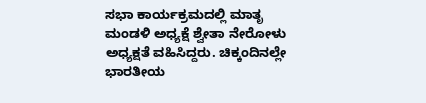ಸಭಾ ಕಾರ್ಯಕ್ರಮದಲ್ಲಿ ಮಾತೃ ಮಂಡಳಿ ಅಧ್ಯಕ್ಷೆ ಶ್ವೇತಾ ನೇರೋಳು ಅಧ್ಯಕ್ಷತೆ ವಹಿಸಿದ್ದರು. ಚಿಕ್ಕಂದಿನಲ್ಲೇ ಭಾರತೀಯ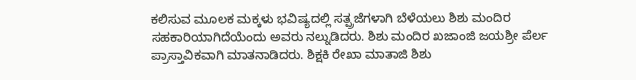ಕಲಿಸುವ ಮೂಲಕ ಮಕ್ಕಳು ಭವಿಷ್ಯದಲ್ಲಿ ಸತ್ಪ್ರಜೆಗಳಾಗಿ ಬೆಳೆಯಲು ಶಿಶು ಮಂದಿರ ಸಹಕಾರಿಯಾಗಿದೆಯೆಂದು ಅವರು ನಲ್ನುಡಿದರು. ಶಿಶು ಮಂದಿರ ಖಜಾಂಜಿ ಜಯಶ್ರೀ ಪೆರ್ಲ ಪ್ರಾಸ್ತಾವಿಕವಾಗಿ ಮಾತನಾಡಿದರು. ಶಿಕ್ಷಕಿ ರೇಖಾ ಮಾತಾಜಿ ಶಿಶು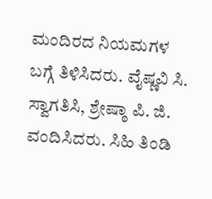ಮಂದಿರದ ನಿಯಮಗಳ ಬಗ್ಗೆ ತಿಳಿಸಿದರು. ವೈಷ್ಣವಿ ಸಿ. ಸ್ವಾಗತಿಸಿ, ಶ್ರೇಷ್ಠಾ ಪಿ. ಜಿ. ವಂದಿಸಿದರು. ಸಿಹಿ ತಿಂಡಿ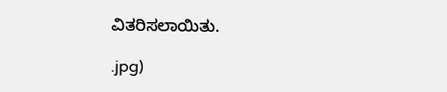ವಿತರಿಸಲಾಯಿತು.

.jpg)